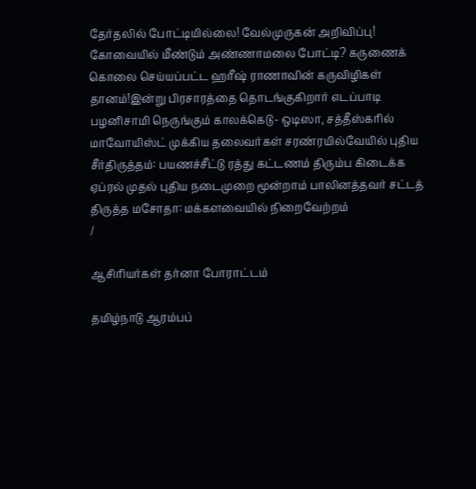தேர்தலில் போட்டியில்லை! வேல்முருகன் அறிவிப்பு! கோவையில் மீண்டும் அண்ணாமலை போட்டி? கருணைக் கொலை செய்யப்பட்ட ஹரீஷ் ராணாவின் கருவிழிகள் தானம்!இன்று பிரசாரத்தை தொடங்குகிறார் எடப்பாடி பழனிசாமி நெருங்கும் காலக்கெடு- ஒடிஸா, சத்தீஸ்கரில் மாவோயிஸ்ட் முக்கிய தலைவர்கள் சரண்ரயில்வேயில் புதிய சீர்திருத்தம்: பயணச்சீட்டு ரத்து கட்டணம் திரும்ப கிடைக்க ஏப்ரல் முதல் புதிய நடைமுறை மூன்றாம் பாலினத்தவர் சட்டத் திருத்த மசோதா: மக்களவையில் நிறைவேற்றம்
/

ஆசிரியர்கள் தர்னா போராட்டம்

தமிழ்நாடு ஆரம்பப்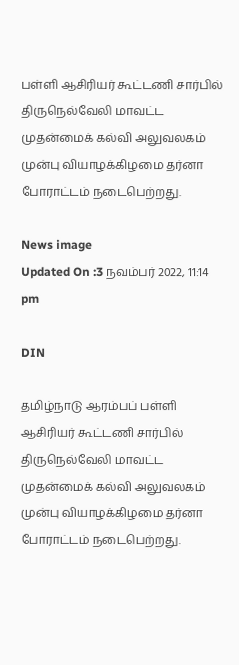பள்ளி ஆசிரியர் கூட்டணி சார்பில் திருநெல்வேலி மாவட்ட முதன்மைக் கல்வி அலுவலகம் முன்பு வியாழக்கிழமை தர்னா போராட்டம் நடைபெற்றது.

News image
Updated On :3 நவம்பர் 2022, 11:14 pm

DIN

தமிழ்நாடு ஆரம்பப் பள்ளி ஆசிரியர் கூட்டணி சார்பில் திருநெல்வேலி மாவட்ட முதன்மைக் கல்வி அலுவலகம் முன்பு வியாழக்கிழமை தர்னா போராட்டம் நடைபெற்றது.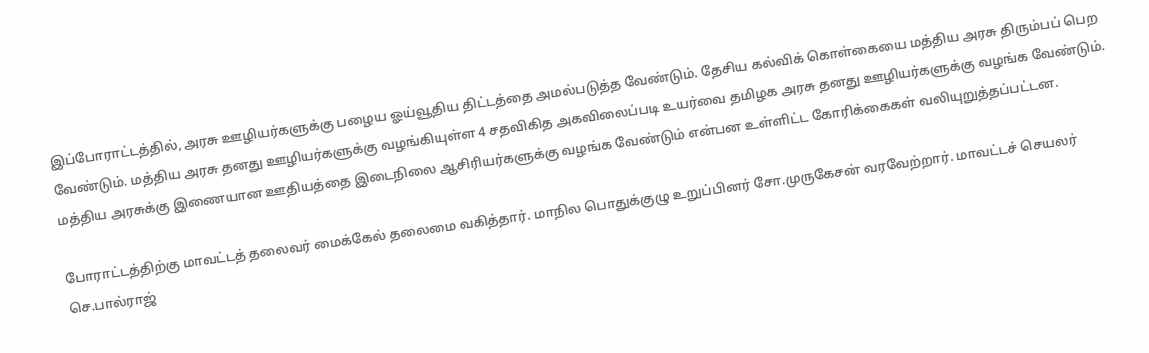இப்போராட்டத்தில், அரசு ஊழியர்களுக்கு பழைய ஓய்வூதிய திட்டத்தை அமல்படுத்த வேண்டும். தேசிய கல்விக் கொள்கையை மத்திய அரசு திரும்பப் பெற வேண்டும். மத்திய அரசு தனது ஊழியர்களுக்கு வழங்கியுள்ள 4 சதவிகித அகவிலைப்படி உயர்வை தமிழக அரசு தனது ஊழியர்களுக்கு வழங்க வேண்டும். மத்திய அரசுக்கு இணையான ஊதியத்தை இடைநிலை ஆசிரியர்களுக்கு வழங்க வேண்டும் என்பன உள்ளிட்ட கோரிக்கைகள் வலியுறுத்தப்பட்டன.

போராட்டத்திற்கு மாவட்டத் தலைவர் மைக்கேல் தலைமை வகித்தார். மாநில பொதுக்குழு உறுப்பினர் சோ.முருகேசன் வரவேற்றார். மாவட்டச் செயலர் செ.பால்ராஜ்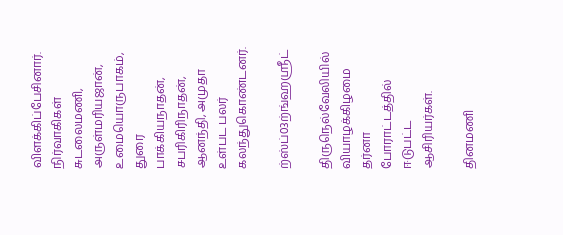விளக்கிப்பேசினார். நிர்வாகிகள் சுடலைமணி, அருள்மரியஜான், உமையொருபாகம், துரை பாக்கியநாதன், சபரிகிரிநாதன், ஆனந்தி, அமுதா உள்பட பலர் கலந்துகொண்டனர்.

ற்ஸ்ப்03ற்ங்ஹஸ்ரீட்

திருநெல்வேலியில் வியாழக்கிழமை தர்னா போராட்டத்தில் ஈடுபட்ட ஆசிரியர்கள்.

தினமணி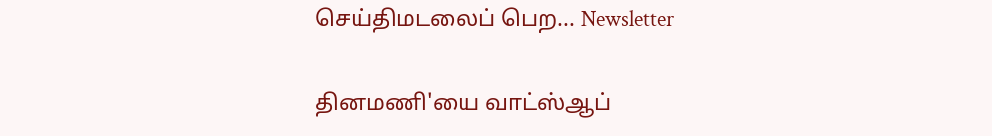செய்திமடலைப் பெற... Newsletter

தினமணி'யை வாட்ஸ்ஆப்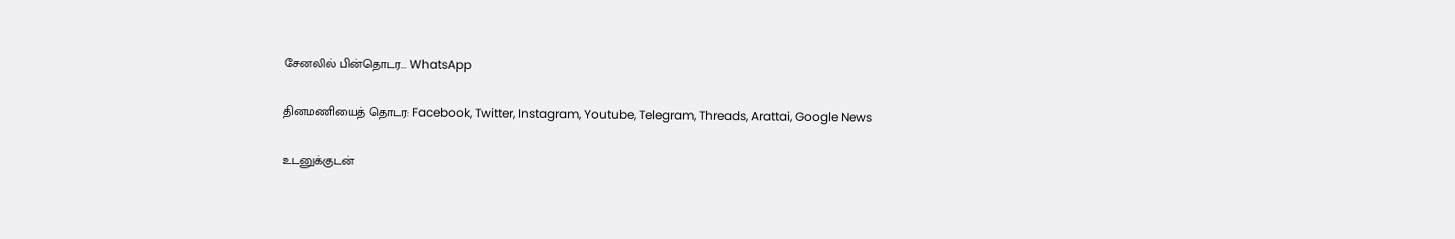சேனலில் பின்தொடர... WhatsApp

தினமணியைத் தொடர: Facebook, Twitter, Instagram, Youtube, Telegram, Threads, Arattai, Google News

உடனுக்குடன்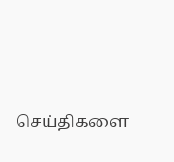செய்திகளை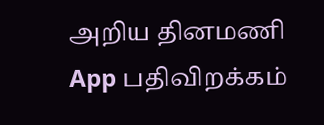அறிய தினமணி App பதிவிறக்கம்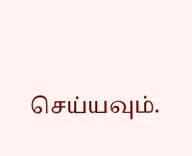செய்யவும்.